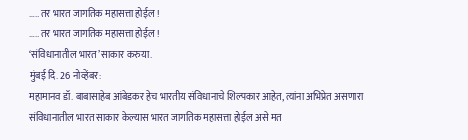….. तर भारत जागतिक महासत्ता होईल !
….. तर भारत जागतिक महासत्ता होईल !
‘संविधानातील भारत’ साकार करुया.
मुंबई दि. 26 नोव्हेंबर:
महामानव डॉ. बाबासाहेब आंबेडकर हेच भारतीय संविधानाचे शिल्पकार आहेत, त्यांना अभिप्रेत असणारा संविधानातील भारत साकार केल्यास भारत जागतिक महासत्ता होईल असे मत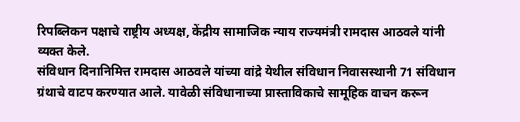रिपब्लिकन पक्षाचे राष्ट्रीय अध्यक्ष, केंद्रीय सामाजिक न्याय राज्यमंत्री रामदास आठवले यांनी व्यक्त केले.
संविधान दिनानिमित्त रामदास आठवले यांच्या वांद्रे येथील संविधान निवासस्थानी 71 संविधान ग्रंथाचे वाटप करण्यात आले. यावेळी संविधानाच्या प्रास्ताविकाचे सामूहिक वाचन करून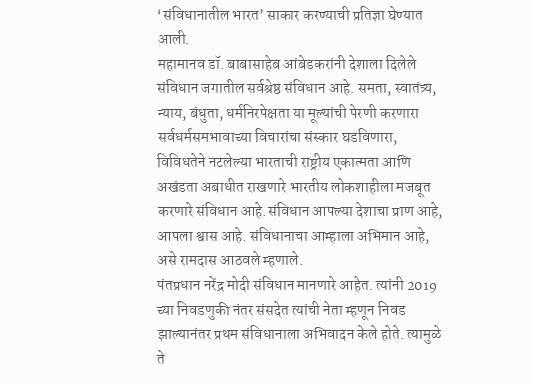‘संविधानातील भारत’ साकार करण्याची प्रतिज्ञा घेण्यात आली.
महामानव डॉ. बाबासाहेब आंबेडकरांनी देशाला दिलेले संविधान जगातील सर्वश्रेष्ठ संविधान आहे. समता, स्वातंत्र्य, न्याय, बंधुता, धर्मनिरपेक्षता या मूल्यांची पेरणी करणारा सर्वधर्मसमभावाच्या विचारांचा संस्कार घडविणारा, विविधतेने नटलेल्या भारताची राष्ट्रीय एकात्मता आणि अखंडता अबाधीत राखणारे भारतीय लोकशाहीला मजबूत करणारे संविधान आहे.संविधान आपल्या देशाचा प्राण आहे, आपला श्वास आहे. संविधानाचा आम्हाला अभिमान आहे, असे रामदास आठवले म्हणाले.
पंतप्रधान नरेंद्र मोदी संविधान मानणारे आहेत. त्यांनी 2019 च्या निवडणुकी नंतर संसदेत त्यांची नेता म्हणून निवड झाल्यानंतर प्रथम संविधानाला अभिवादन केले होते. त्यामुळे ते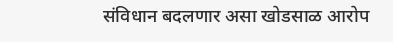संविधान बदलणार असा खोडसाळ आरोप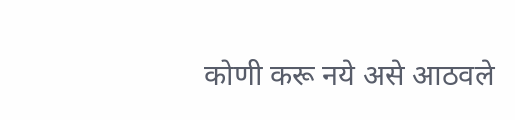कोणी करू नये असे आठवले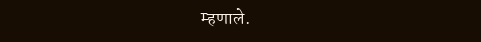म्हणाले.